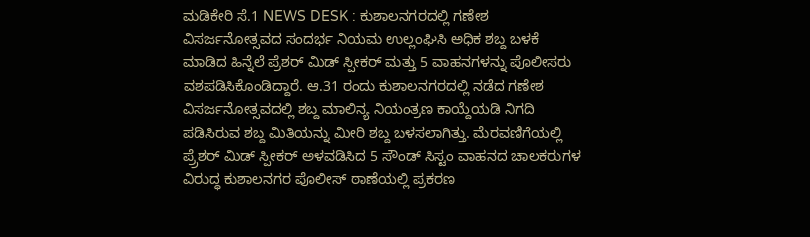ಮಡಿಕೇರಿ ಸೆ.1 NEWS DESK : ಕುಶಾಲನಗರದಲ್ಲಿ ಗಣೇಶ ವಿಸರ್ಜನೋತ್ಸವದ ಸಂದರ್ಭ ನಿಯಮ ಉಲ್ಲಂಘಿಸಿ ಅಧಿಕ ಶಬ್ದ ಬಳಕೆ ಮಾಡಿದ ಹಿನ್ನೆಲೆ ಪ್ರೆಶರ್ ಮಿಡ್ ಸ್ಪೀಕರ್ ಮತ್ತು 5 ವಾಹನಗಳನ್ನು ಪೊಲೀಸರು ವಶಪಡಿಸಿಕೊಂಡಿದ್ದಾರೆ. ಆ.31 ರಂದು ಕುಶಾಲನಗರದಲ್ಲಿ ನಡೆದ ಗಣೇಶ ವಿಸರ್ಜನೋತ್ಸವದಲ್ಲಿ ಶಬ್ದ ಮಾಲಿನ್ಯ ನಿಯಂತ್ರಣ ಕಾಯ್ದೆಯಡಿ ನಿಗದಿ ಪಡಿಸಿರುವ ಶಬ್ದ ಮಿತಿಯನ್ನು ಮೀರಿ ಶಬ್ದ ಬಳಸಲಾಗಿತ್ತು. ಮೆರವಣಿಗೆಯಲ್ಲಿ ಪ್ರ್ರೆಶರ್ ಮಿಡ್ ಸ್ಪೀಕರ್ ಅಳವಡಿಸಿದ 5 ಸೌಂಡ್ ಸಿಸ್ಟಂ ವಾಹನದ ಚಾಲಕರುಗಳ ವಿರುದ್ಧ ಕುಶಾಲನಗರ ಪೊಲೀಸ್ ಠಾಣೆಯಲ್ಲಿ ಪ್ರಕರಣ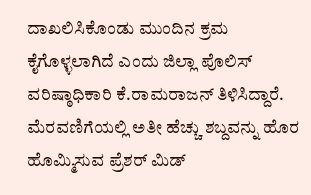ದಾಖಲಿಸಿಕೊಂಡು ಮುಂದಿನ ಕ್ರಮ ಕೈಗೊಳ್ಳಲಾಗಿದೆ ಎಂದು ಜಿಲ್ಲಾ ಪೊಲಿಸ್ ವರಿಷ್ಠಾಧಿಕಾರಿ ಕೆ.ರಾಮರಾಜನ್ ತಿಳಿಸಿದ್ದಾರೆ. ಮೆರವಣಿಗೆಯಲ್ಲಿ ಅತೀ ಹೆಚ್ಚು ಶಬ್ದವನ್ನು ಹೊರ ಹೊಮ್ಮಿಸುವ ಪ್ರೆಶರ್ ಮಿಡ್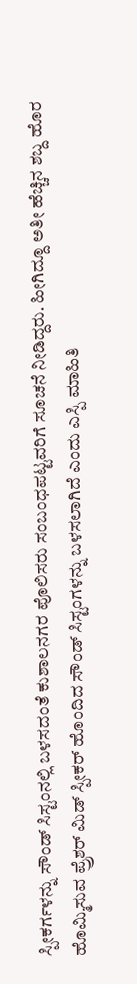ಸ್ಪೀಕರ್ಗಳನ್ನು ಸೌಂಡ್ ಸಿಸ್ಟಂನಲ್ಲಿ ಬಳಸದಂತೆ ಕುಶಾಲನಗರ ಪೊಲಿಸರು ಸಂಬಂಧಪಟ್ಟವರಿಗೆ ಸೂಚನೆ ನೀಡಿದ್ದರು. ಹೀಗಿದ್ದೂ ಅತೀ ಹೆಚ್ಚಿನ ಶಬ್ದ ಹೊರ ಹೊಮ್ಮಿಸುವ ಪ್ರ್ರೆಶರ್ ಮಿಡ್ ಸ್ಪೀಕರ್ ಹೊಂದಿದ ಸೌಂಡ್ ಸಿಸ್ಟಂಗಳನ್ನು ಬಳಸಲಾಗಿದೆ ಎಂದು ಎಸ್ಪಿ ಮಾಹಿತಿ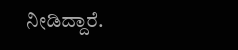ನೀಡಿದ್ದಾರೆ.